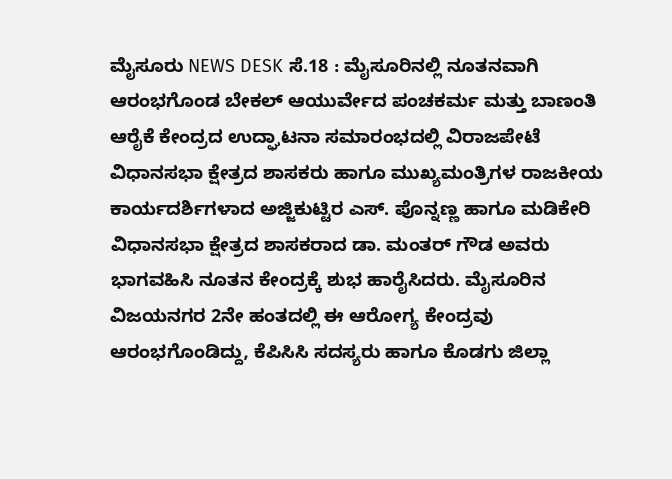ಮೈಸೂರು NEWS DESK ಸೆ.18 : ಮೈಸೂರಿನಲ್ಲಿ ನೂತನವಾಗಿ ಆರಂಭಗೊಂಡ ಬೇಕಲ್ ಆಯುರ್ವೇದ ಪಂಚಕರ್ಮ ಮತ್ತು ಬಾಣಂತಿ ಆರೈಕೆ ಕೇಂದ್ರದ ಉದ್ಘಾಟನಾ ಸಮಾರಂಭದಲ್ಲಿ ವಿರಾಜಪೇಟೆ ವಿಧಾನಸಭಾ ಕ್ಷೇತ್ರದ ಶಾಸಕರು ಹಾಗೂ ಮುಖ್ಯಮಂತ್ರಿಗಳ ರಾಜಕೀಯ ಕಾರ್ಯದರ್ಶಿಗಳಾದ ಅಜ್ಜಿಕುಟ್ಟಿರ ಎಸ್. ಪೊನ್ನಣ್ಣ ಹಾಗೂ ಮಡಿಕೇರಿ ವಿಧಾನಸಭಾ ಕ್ಷೇತ್ರದ ಶಾಸಕರಾದ ಡಾ. ಮಂತರ್ ಗೌಡ ಅವರು ಭಾಗವಹಿಸಿ ನೂತನ ಕೇಂದ್ರಕ್ಕೆ ಶುಭ ಹಾರೈಸಿದರು. ಮೈಸೂರಿನ ವಿಜಯನಗರ 2ನೇ ಹಂತದಲ್ಲಿ ಈ ಆರೋಗ್ಯ ಕೇಂದ್ರವು ಆರಂಭಗೊಂಡಿದ್ದು, ಕೆಪಿಸಿಸಿ ಸದಸ್ಯರು ಹಾಗೂ ಕೊಡಗು ಜಿಲ್ಲಾ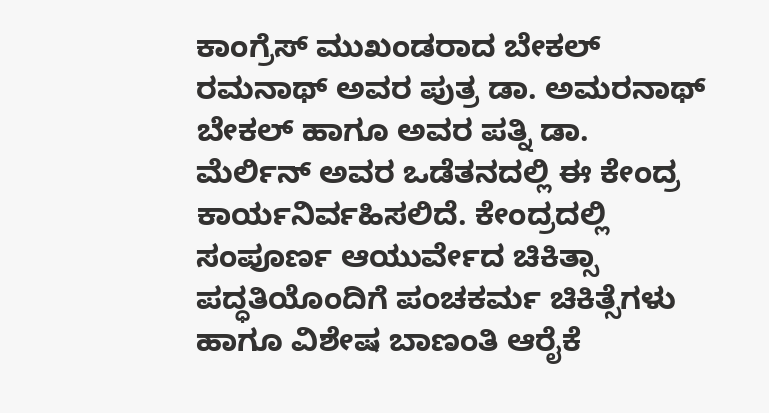ಕಾಂಗ್ರೆಸ್ ಮುಖಂಡರಾದ ಬೇಕಲ್ ರಮನಾಥ್ ಅವರ ಪುತ್ರ ಡಾ. ಅಮರನಾಥ್ ಬೇಕಲ್ ಹಾಗೂ ಅವರ ಪತ್ನಿ ಡಾ. ಮೆರ್ಲಿನ್ ಅವರ ಒಡೆತನದಲ್ಲಿ ಈ ಕೇಂದ್ರ ಕಾರ್ಯನಿರ್ವಹಿಸಲಿದೆ. ಕೇಂದ್ರದಲ್ಲಿ ಸಂಪೂರ್ಣ ಆಯುರ್ವೇದ ಚಿಕಿತ್ಸಾ ಪದ್ಧತಿಯೊಂದಿಗೆ ಪಂಚಕರ್ಮ ಚಿಕಿತ್ಸೆಗಳು ಹಾಗೂ ವಿಶೇಷ ಬಾಣಂತಿ ಆರೈಕೆ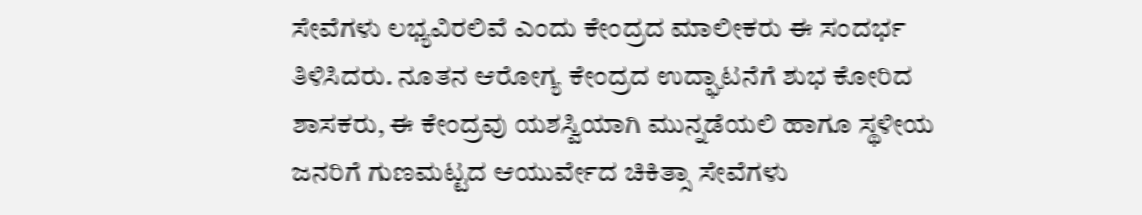ಸೇವೆಗಳು ಲಭ್ಯವಿರಲಿವೆ ಎಂದು ಕೇಂದ್ರದ ಮಾಲೀಕರು ಈ ಸಂದರ್ಭ ತಿಳಿಸಿದರು. ನೂತನ ಆರೋಗ್ಯ ಕೇಂದ್ರದ ಉದ್ಘಾಟನೆಗೆ ಶುಭ ಕೋರಿದ ಶಾಸಕರು, ಈ ಕೇಂದ್ರವು ಯಶಸ್ವಿಯಾಗಿ ಮುನ್ನಡೆಯಲಿ ಹಾಗೂ ಸ್ಥಳೀಯ ಜನರಿಗೆ ಗುಣಮಟ್ಟದ ಆಯುರ್ವೇದ ಚಿಕಿತ್ಸಾ ಸೇವೆಗಳು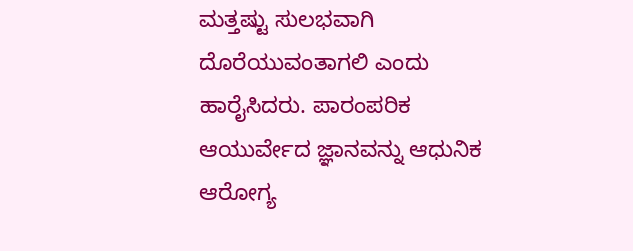ಮತ್ತಷ್ಟು ಸುಲಭವಾಗಿ ದೊರೆಯುವಂತಾಗಲಿ ಎಂದು ಹಾರೈಸಿದರು. ಪಾರಂಪರಿಕ ಆಯುರ್ವೇದ ಜ್ಞಾನವನ್ನು ಆಧುನಿಕ ಆರೋಗ್ಯ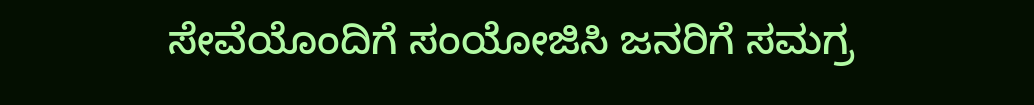ಸೇವೆಯೊಂದಿಗೆ ಸಂಯೋಜಿಸಿ ಜನರಿಗೆ ಸಮಗ್ರ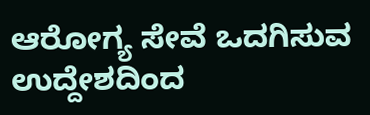ಆರೋಗ್ಯ ಸೇವೆ ಒದಗಿಸುವ ಉದ್ದೇಶದಿಂದ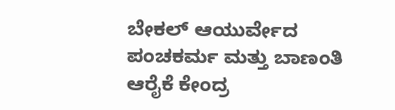ಬೇಕಲ್ ಆಯುರ್ವೇದ ಪಂಚಕರ್ಮ ಮತ್ತು ಬಾಣಂತಿ ಆರೈಕೆ ಕೇಂದ್ರ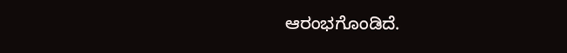ಆರಂಭಗೊಂಡಿದೆ.